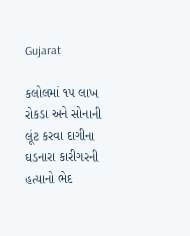Gujarat

કલોલમાં ૧૫ લાખ રોકડા અને સોનાની લૂંટ કરવા દાગીના ઘડનારા કારીગરની હત્યાનો ભેદ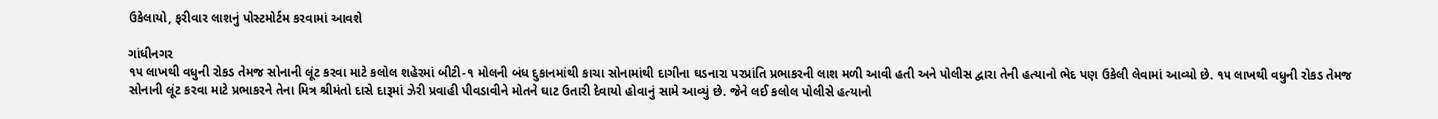ઉકેલાયો, ફરીવાર લાશનું પોસ્ટમોર્ટમ કરવામાં આવશે

ગાંધીનગર
૧૫ લાખથી વધુની રોકડ તેમજ સોનાની લૂંટ કરવા માટે કલોલ શહેરમાં બીટી-૧ મોલની બંધ દુકાનમાંથી કાચા સોનામાંથી દાગીના ઘડનારા પરપ્રાંતિ પ્રભાકરની લાશ મળી આવી હતી અને પોલીસ દ્વારા તેની હત્યાનો ભેદ પણ ઉકેલી લેવામાં આવ્યો છે. ૧૫ લાખથી વધુની રોકડ તેમજ સોનાની લૂંટ કરવા માટે પ્રભાકરને તેના મિત્ર શ્રીમંતો દાસે દારૂમાં ઝેરી પ્રવાહી પીવડાવીને મોતને ઘાટ ઉતારી દેવાયો હોવાનું સામે આવ્યું છે. જેને લઈ કલોલ પોલીસે હત્યાનો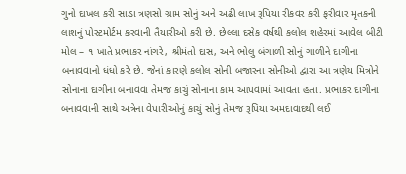ગુનો દાખલ કરી સાડા ત્રણસો ગ્રામ સોનું અને અઢી લાખ રૂપિયા રીકવર કરી ફરીવાર મૃતકની લાશનું પોસ્ટમોર્ટમ કરવાની તૈયારીઓ કરી છે. છેલ્લા દસેક વર્ષથી કલોલ શહેરમાં આવેલ બીટી મોલ – ૧ ખાતે પ્રભાકર નાંગરે, શ્રીમંતો દાસ, અને ભોલુ બંગાળી સોનું ગાળીને દાગીના બનાવવાનો ધંધો કરે છે. જેનાં કારણે કલોલ સોની બજારના સોનીઓ દ્વારા આ ત્રણેય મિત્રોને સોનાના દાગીના બનાવવા તેમજ કાચું સોનાના કામ આપવામાં આવતા હતા. પ્રભાકર દાગીના બનાવવાની સાથે અત્રેના વેપારીઓનું કાચું સોનું તેમજ રૂપિયા અમદાવાદથી લઈ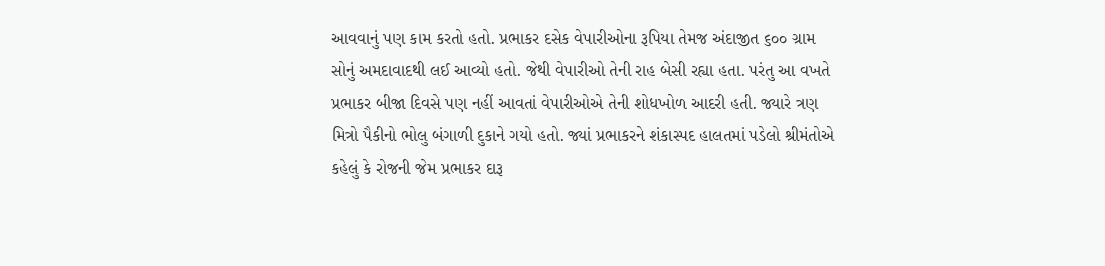આવવાનું પણ કામ કરતો હતો. પ્રભાકર દસેક વેપારીઓના રૂપિયા તેમજ અંદાજીત ૬૦૦ ગ્રામ સોનું અમદાવાદથી લઈ આવ્યો હતો. જેથી વેપારીઓ તેની રાહ બેસી રહ્યા હતા. પરંતુ આ વખતે પ્રભાકર બીજા દિવસે પણ નહીં આવતાં વેપારીઓએ તેની શોધખોળ આદરી હતી. જ્યારે ત્રણ મિત્રો પૈકીનો ભોલુ બંગાળી દુકાને ગયો હતો. જ્યાં પ્રભાકરને શંકાસ્પદ હાલતમાં પડેલો શ્રીમંતોએ કહેલું કે રોજની જેમ પ્રભાકર દારૂ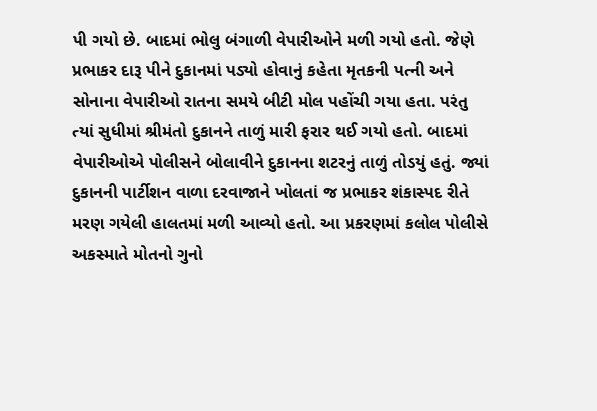પી ગયો છે. બાદમાં ભોલુ બંગાળી વેપારીઓને મળી ગયો હતો. જેણે પ્રભાકર દારૂ પીને દુકાનમાં પડ્યો હોવાનું કહેતા મૃતકની પત્ની અને સોનાના વેપારીઓ રાતના સમયે બીટી મોલ પહોંચી ગયા હતા. પરંતુ ત્યાં સુધીમાં શ્રીમંતો દુકાનને તાળું મારી ફરાર થઈ ગયો હતો. બાદમાં વેપારીઓએ પોલીસને બોલાવીને દુકાનના શટરનું તાળું તોડયું હતું. જ્યાં દુકાનની પાર્ટીશન વાળા દરવાજાને ખોલતાં જ પ્રભાકર શંકાસ્પદ રીતે મરણ ગયેલી હાલતમાં મળી આવ્યો હતો. આ પ્રકરણમાં કલોલ પોલીસે અકસ્માતે મોતનો ગુનો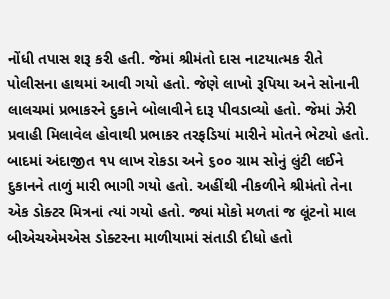નોંધી તપાસ શરૂ કરી હતી. જેમાં શ્રીમંતો દાસ નાટયાત્મક રીતે પોલીસના હાથમાં આવી ગયો હતો. જેણે લાખો રૂપિયા અને સોનાની લાલચમાં પ્રભાકરને દુકાને બોલાવીને દારૂ પીવડાવ્યો હતો. જેમાં ઝેરી પ્રવાહી મિલાવેલ હોવાથી પ્રભાકર તરફડિયાં મારીને મોતને ભેટયો હતો. બાદમાં અંદાજીત ૧૫ લાખ રોકડા અને ૬૦૦ ગ્રામ સોનું લુંટી લઈને દુકાનને તાળું મારી ભાગી ગયો હતો. અહીંથી નીકળીને શ્રીમંતો તેના એક ડોક્ટર મિત્રનાં ત્યાં ગયો હતો. જ્યાં મોકો મળતાં જ લૂંટનો માલ બીએચએમએસ ડોક્ટરના માળીયામાં સંતાડી દીધો હતો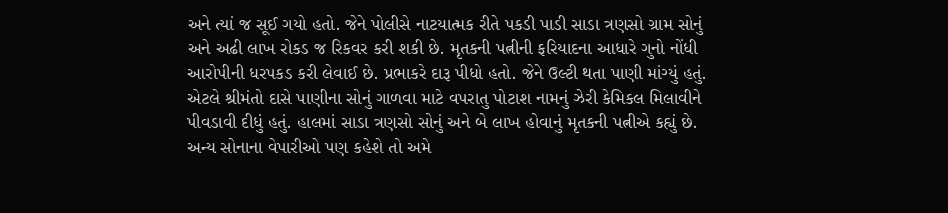અને ત્યાં જ સૂઈ ગયો હતો. જેને પોલીસે નાટયાત્મક રીતે પકડી પાડી સાડા ત્રણસો ગ્રામ સોનું અને અઢી લાખ રોકડ જ રિકવર કરી શકી છે. મૃતકની પત્નીની ફરિયાદના આધારે ગુનો નોંધી આરોપીની ધરપકડ કરી લેવાઈ છે. પ્રભાકરે દારૂ પીધો હતો. જેને ઉલ્ટી થતા પાણી માંગ્યું હતું. એટલે શ્રીમંતો દાસે પાણીના સોનું ગાળવા માટે વપરાતુ પોટાશ નામનું ઝેરી કેમિકલ મિલાવીને પીવડાવી દીધું હતું. હાલમાં સાડા ત્રણસો સોનું અને બે લાખ હોવાનું મૃતકની પત્નીએ કહ્યું છે. અન્ય સોનાના વેપારીઓ પણ કહેશે તો અમે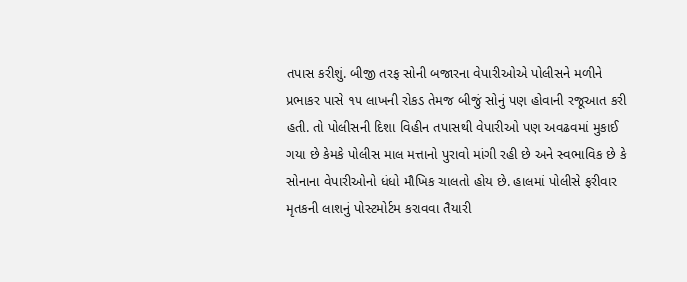તપાસ કરીશું. બીજી તરફ સોની બજારના વેપારીઓએ પોલીસને મળીને પ્રભાકર પાસે ૧૫ લાખની રોકડ તેમજ બીજું સોનું પણ હોવાની રજૂઆત કરી હતી. તો પોલીસની દિશા વિહીન તપાસથી વેપારીઓ પણ અવઢવમાં મુકાઈ ગયા છે કેમકે પોલીસ માલ મત્તાનો પુરાવો માંગી રહી છે અને સ્વભાવિક છે કે સોનાના વેપારીઓનો ધંધો મૌખિક ચાલતો હોય છે. હાલમાં પોલીસે ફરીવાર મૃતકની લાશનું પોસ્ટમોર્ટમ કરાવવા તૈયારી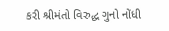કરી શ્રીમંતો વિરુદ્ધ ગુનો નોંધી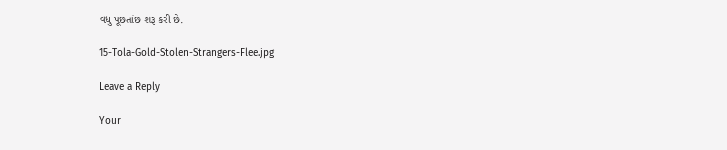વધુ પૂછતાંછ શરૂ કરી છે.

15-Tola-Gold-Stolen-Strangers-Flee.jpg

Leave a Reply

Your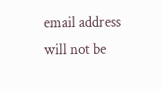email address will not be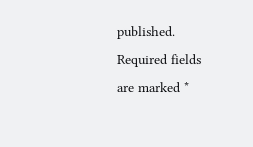published. Required fields are marked *